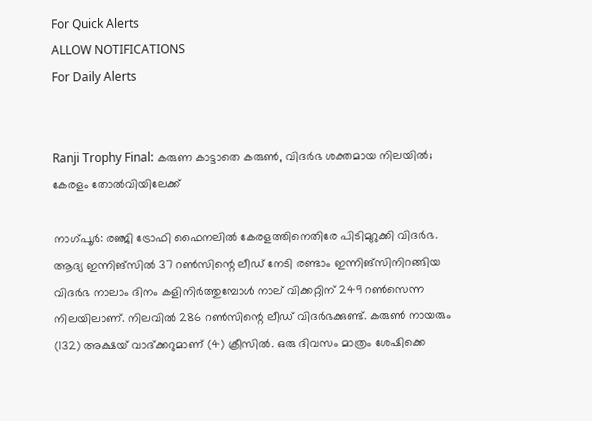For Quick Alerts
ALLOW NOTIFICATIONS
For Daily Alerts


Ranji Trophy Final: കരുണ കാട്ടാതെ കരുണ്‍, വിദര്‍ഭ ശക്തമായ നിലയില്‍; കേരളം തോല്‍വിയിലേക്ക്

നാഗ്പൂര്‍: രഞ്ജി ട്രോഫി ഫൈനലില്‍ കേരളത്തിനെതിരേ പിടിമുറുക്കി വിദര്‍ഭ. ആദ്യ ഇന്നിങ്‌സില്‍ 37 റണ്‍സിന്റെ ലീഡ് നേടി രണ്ടാം ഇന്നിങ്‌സിനിറങ്ങിയ വിദര്‍ഭ നാലാം ദിനം കളിനിര്‍ത്തുമ്പോള്‍ നാല് വിക്കറ്റിന് 249 റണ്‍സെന്ന നിലയിലാണ്. നിലവില്‍ 286 റണ്‍സിന്റെ ലീഡ് വിദര്‍ഭക്കുണ്ട്. കരുണ്‍ നായരും (132) അക്ഷയ് വാദ്ക്കറുമാണ് (4) ക്രീസില്‍. ഒരു ദിവസം മാത്രം ശേഷിക്കെ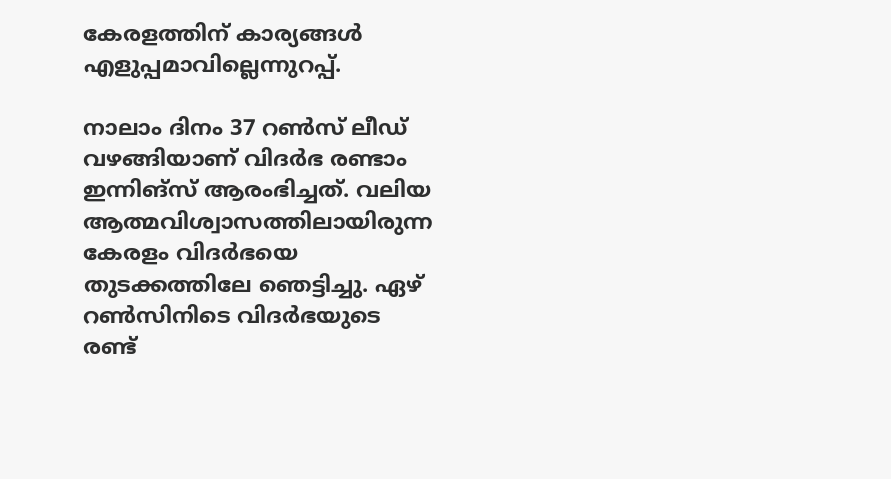കേരളത്തിന് കാര്യങ്ങള്‍ എളുപ്പമാവില്ലെന്നുറപ്പ്.

നാലാം ദിനം 37 റണ്‍സ് ലീഡ് വഴങ്ങിയാണ് വിദര്‍ഭ രണ്ടാം ഇന്നിങ്‌സ് ആരംഭിച്ചത്. വലിയ ആത്മവിശ്വാസത്തിലായിരുന്ന കേരളം വിദര്‍ഭയെ തുടക്കത്തിലേ ഞെട്ടിച്ചു. ഏഴ് റണ്‍സിനിടെ വിദര്‍ഭയുടെ രണ്ട്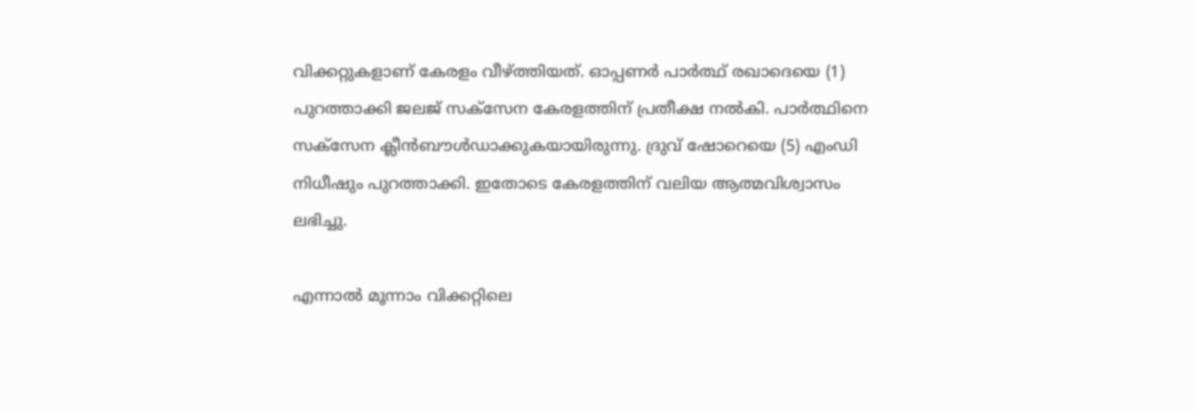വിക്കറ്റുകളാണ് കേരളം വീഴ്ത്തിയത്. ഓപ്പണര്‍ പാര്‍ത്ഥ് രഖാദെയെ (1) പുറത്താക്കി ജലജ് സക്‌സേന കേരളത്തിന് പ്രതീക്ഷ നല്‍കി. പാര്‍ത്ഥിനെ സക്‌സേന ക്ലീന്‍ബൗള്‍ഡാക്കുകയായിരുന്നു. ദ്രുവ് ഷോറെയെ (5) എംഡി നിധീഷും പുറത്താക്കി. ഇതോടെ കേരളത്തിന് വലിയ ആത്മവിശ്വാസം ലഭിച്ചു.

എന്നാല്‍ മൂന്നാം വിക്കറ്റിലെ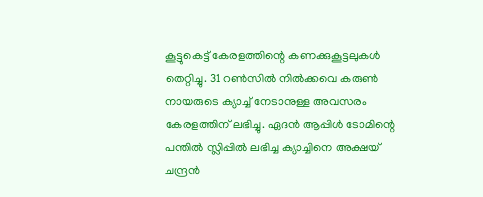കൂട്ടുകെട്ട് കേരളത്തിന്റെ കണക്കുകൂട്ടലുകള്‍ തെറ്റിച്ചു. 31 റണ്‍സില്‍ നില്‍ക്കവെ കരുണ്‍ നായരുടെ ക്യാച്ച് നേടാനുള്ള അവസരം കേരളത്തിന് ലഭിച്ചു. ഏദന്‍ ആപ്പിള്‍ ടോമിന്റെ പന്തില്‍ സ്ലിപ്പില്‍ ലഭിച്ച ക്യാച്ചിനെ അക്ഷയ് ചന്ദ്രന്‍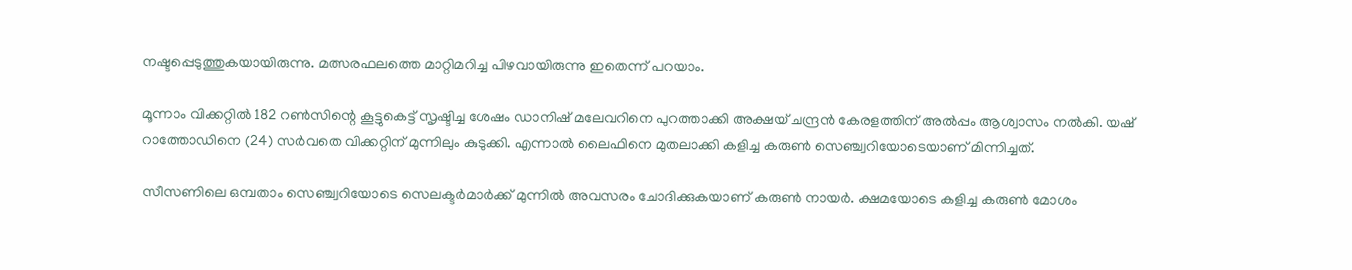നഷ്ടപ്പെടുത്തുകയായിരുന്നു. മത്സരഫലത്തെ മാറ്റിമറിച്ച പിഴവായിരുന്നു ഇതെന്ന് പറയാം.

മൂന്നാം വിക്കറ്റില്‍ 182 റണ്‍സിന്റെ കൂട്ടുകെട്ട് സൃഷ്ടിച്ച ശേഷം ഡാനിഷ് മലേവറിനെ പുറത്താക്കി അക്ഷയ് ചന്ദ്രന്‍ കേരളത്തിന് അല്‍പ്പം ആശ്വാസം നല്‍കി. യഷ് റാത്തോഡിനെ (24) സര്‍വതെ വിക്കറ്റിന് മുന്നിലും കുടുക്കി. എന്നാല്‍ ലൈഫിനെ മുതലാക്കി കളിച്ച കരുണ്‍ സെഞ്ച്വറിയോടെയാണ് മിന്നിച്ചത്.

സീസണിലെ ഒമ്പതാം സെഞ്ച്വറിയോടെ സെലക്ടര്‍മാര്‍ക്ക് മുന്നില്‍ അവസരം ചോദിക്കുകയാണ് കരുണ്‍ നായര്‍. ക്ഷമയോടെ കളിച്ച കരുണ്‍ മോശം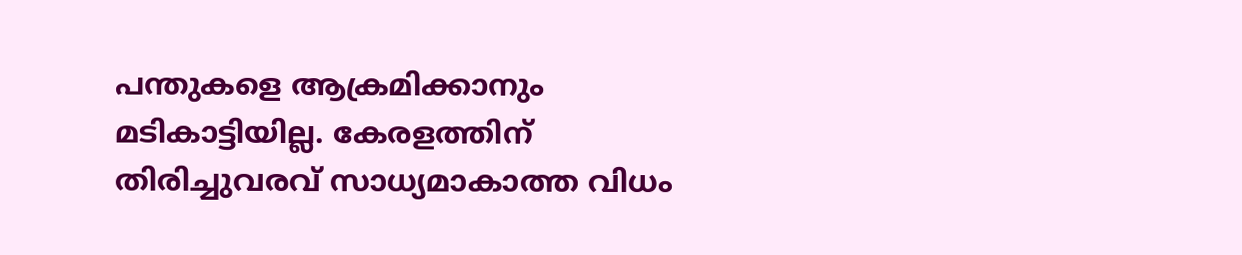പന്തുകളെ ആക്രമിക്കാനും മടികാട്ടിയില്ല. കേരളത്തിന് തിരിച്ചുവരവ് സാധ്യമാകാത്ത വിധം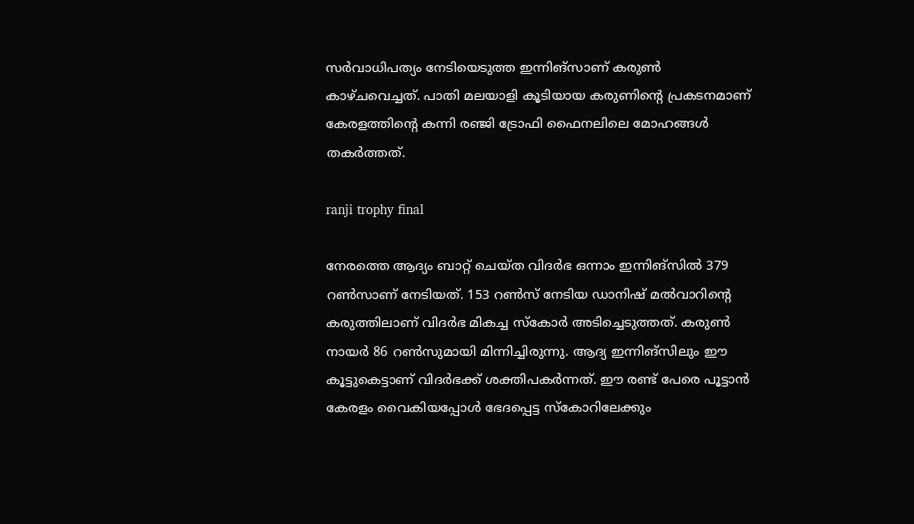സര്‍വാധിപത്യം നേടിയെടുത്ത ഇന്നിങ്‌സാണ് കരുണ്‍ കാഴ്ചവെച്ചത്. പാതി മലയാളി കൂടിയായ കരുണിന്റെ പ്രകടനമാണ് കേരളത്തിന്റെ കന്നി രഞ്ജി ട്രോഫി ഫൈനലിലെ മോഹങ്ങള്‍ തകര്‍ത്തത്.

ranji trophy final

നേരത്തെ ആദ്യം ബാറ്റ് ചെയ്ത വിദര്‍ഭ ഒന്നാം ഇന്നിങ്‌സില്‍ 379 റണ്‍സാണ് നേടിയത്. 153 റണ്‍സ് നേടിയ ഡാനിഷ് മല്‍വാറിന്റെ കരുത്തിലാണ് വിദര്‍ഭ മികച്ച സ്‌കോര്‍ അടിച്ചെടുത്തത്. കരുണ്‍ നായര്‍ 86 റണ്‍സുമായി മിന്നിച്ചിരുന്നു. ആദ്യ ഇന്നിങ്‌സിലും ഈ കൂട്ടുകെട്ടാണ് വിദര്‍ഭക്ക് ശക്തിപകര്‍ന്നത്. ഈ രണ്ട് പേരെ പൂട്ടാന്‍ കേരളം വൈകിയപ്പോള്‍ ഭേദപ്പെട്ട സ്‌കോറിലേക്കും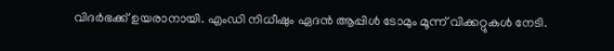വിദര്‍ഭക്ക് ഉയരാനായി. എംഡി നിധീഷും ഏദന്‍ ആപ്പിള്‍ ടോമും മൂന്ന് വിക്കറ്റുകള്‍ നേടി.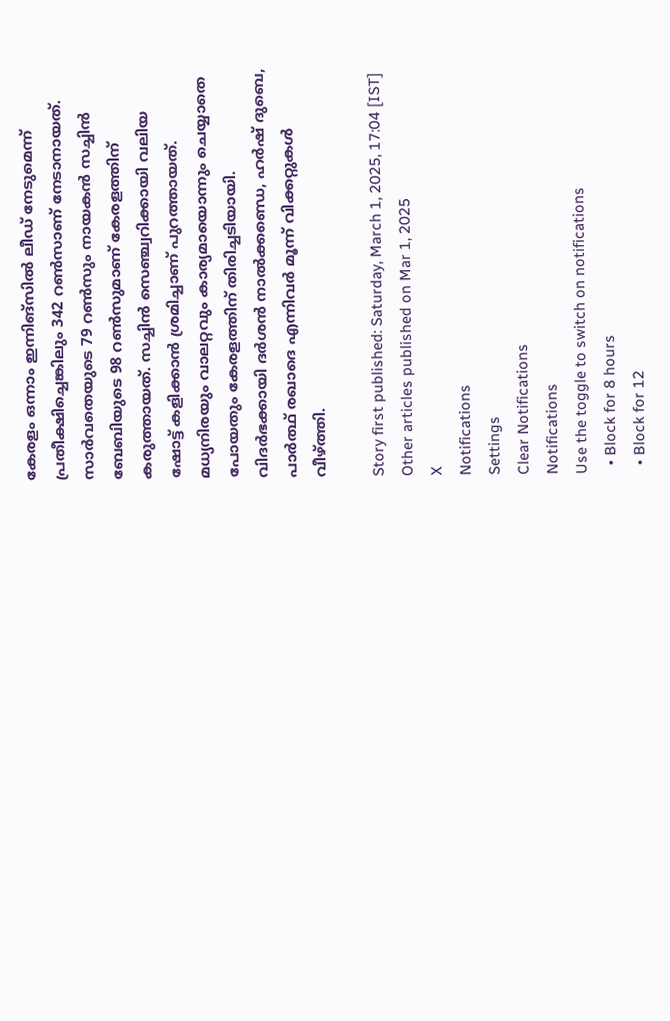കേരളം ഒന്നാം ഇന്നിങ്‌സില്‍ ലീഡ് നേടുമെന്ന് പ്രതീക്ഷിച്ചെങ്കിലും 342 റണ്‍സാണ് നേടാനായത്. സാര്‍വതെയുടെ 79 റണ്‍സും നായകന്‍ സച്ചിന്‍ ബേബിയുടെ 98 റണ്‍സുമാണ് കേരളത്തിന് കരുത്തായത്. സച്ചിന്‍ സെഞ്ച്വറിക്കായി വലിയ ഷോട്ട് കളിക്കാന്‍ ശ്രമിച്ചാണ് പുറത്തായത്. മധ്യനിരയും വാലറ്റവും കാര്യമായൊന്നും ചെയ്യാതെ പോയതും കേരളത്തിന് തിരിച്ചടിയായി. വിദര്‍ഭക്കായി ദര്‍ശന്‍ നാല്‍ക്കണ്ഡെ, ഹര്‍ഷ് ദുബെ, പാര്‍ത്ഥ് രഖാദെ എന്നിവര്‍ മൂന്ന് വിക്കറ്റുകള്‍ വീഴ്ത്തി.

Story first published: Saturday, March 1, 2025, 17:04 [IST]
Other articles published on Mar 1, 2025
X
Notifications
Settings
Clear Notifications
Notifications
Use the toggle to switch on notifications
  • Block for 8 hours
  • Block for 12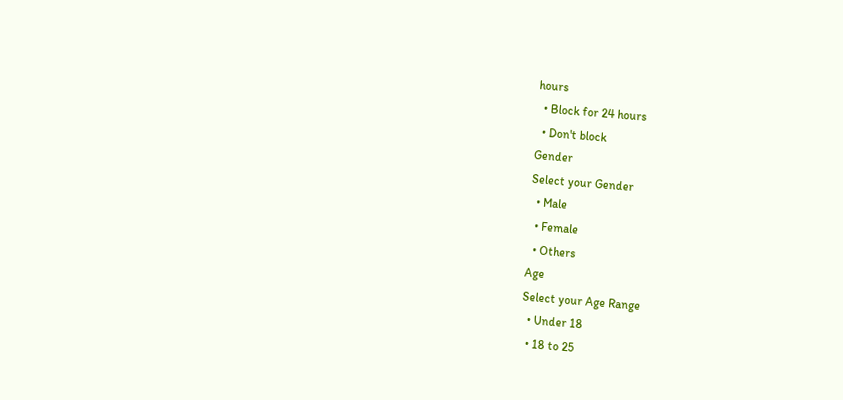hours
  • Block for 24 hours
  • Don't block
Gender
Select your Gender
  • Male
  • Female
  • Others
Age
Select your Age Range
  • Under 18
  • 18 to 25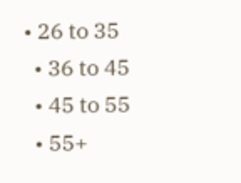• 26 to 35
  • 36 to 45
  • 45 to 55
  • 55+